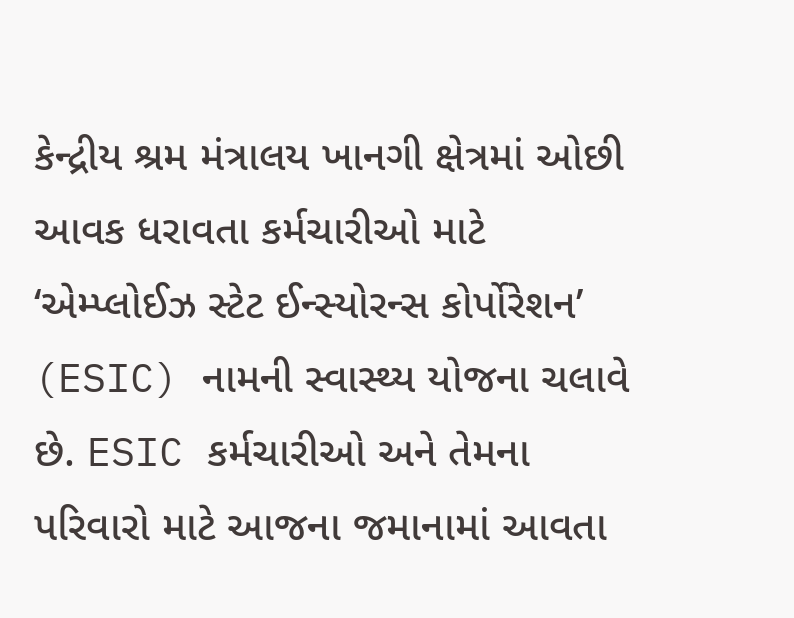કેન્દ્રીય શ્રમ મંત્રાલય ખાનગી ક્ષેત્રમાં ઓછી આવક ધરાવતા કર્મચારીઓ માટે ‘એમ્પ્લોઈઝ સ્ટેટ ઈન્સ્યોરન્સ કોર્પોરેશન’ (ESIC) નામની સ્વાસ્થ્ય યોજના ચલાવે છે. ESIC કર્મચારીઓ અને તેમના પરિવારો માટે આજના જમાનામાં આવતા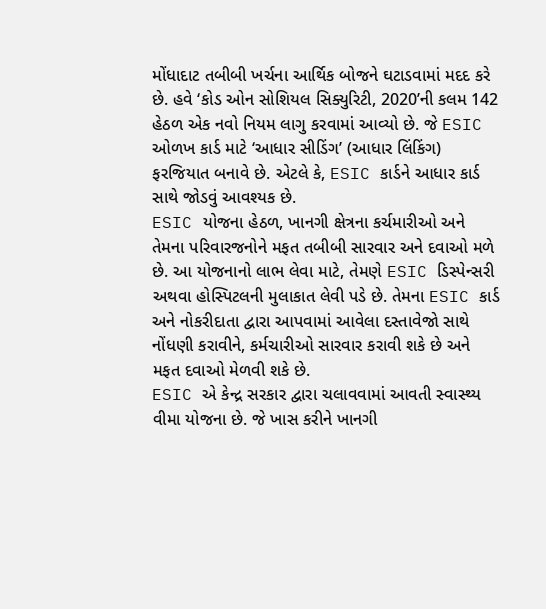મોંધાદાટ તબીબી ખર્ચના આર્થિક બોજને ઘટાડવામાં મદદ કરે છે. હવે ‘કોડ ઓન સોશિયલ સિક્યુરિટી, 2020’ની કલમ 142 હેઠળ એક નવો નિયમ લાગુ કરવામાં આવ્યો છે. જે ESIC ઓળખ કાર્ડ માટે ‘આધાર સીડિંગ’ (આધાર લિંકિંગ) ફરજિયાત બનાવે છે. એટલે કે, ESIC કાર્ડને આધાર કાર્ડ સાથે જોડવું આવશ્યક છે.
ESIC યોજના હેઠળ, ખાનગી ક્ષેત્રના કર્ચમારીઓ અને તેમના પરિવારજનોને મફત તબીબી સારવાર અને દવાઓ મળે છે. આ યોજનાનો લાભ લેવા માટે, તેમણે ESIC ડિસ્પેન્સરી અથવા હોસ્પિટલની મુલાકાત લેવી પડે છે. તેમના ESIC કાર્ડ અને નોકરીદાતા દ્વારા આપવામાં આવેલા દસ્તાવેજો સાથે નોંધણી કરાવીને, કર્મચારીઓ સારવાર કરાવી શકે છે અને મફત દવાઓ મેળવી શકે છે.
ESIC એ કેન્દ્ર સરકાર દ્વારા ચલાવવામાં આવતી સ્વાસ્થ્ય વીમા યોજના છે. જે ખાસ કરીને ખાનગી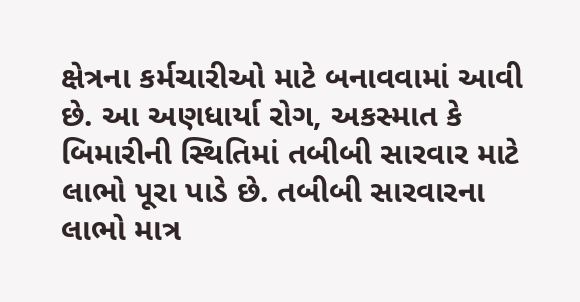ક્ષેત્રના કર્મચારીઓ માટે બનાવવામાં આવી છે. આ અણધાર્યા રોગ, અકસ્માત કે બિમારીની સ્થિતિમાં તબીબી સારવાર માટે લાભો પૂરા પાડે છે. તબીબી સારવારના લાભો માત્ર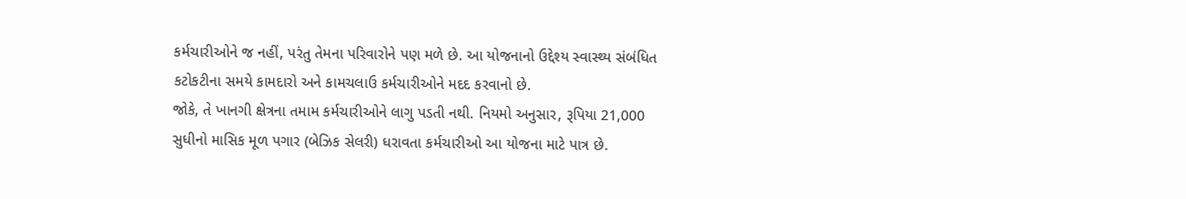કર્મચારીઓને જ નહીં, પરંતુ તેમના પરિવારોને પણ મળે છે. આ યોજનાનો ઉદ્દેશ્ય સ્વાસ્થ્ય સંબંધિત કટોકટીના સમયે કામદારો અને કામચલાઉ કર્મચારીઓને મદદ કરવાનો છે.
જોકે, તે ખાનગી ક્ષેત્રના તમામ કર્મચારીઓને લાગુ પડતી નથી. નિયમો અનુસાર, રૂપિયા 21,000 સુધીનો માસિક મૂળ પગાર (બેઝિક સેલરી) ધરાવતા કર્મચારીઓ આ યોજના માટે પાત્ર છે.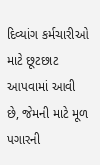દિવ્યાંગ કર્મચારીઓ માટે છૂટછાટ આપવામાં આવી છે, જેમની માટે મૂળ પગારની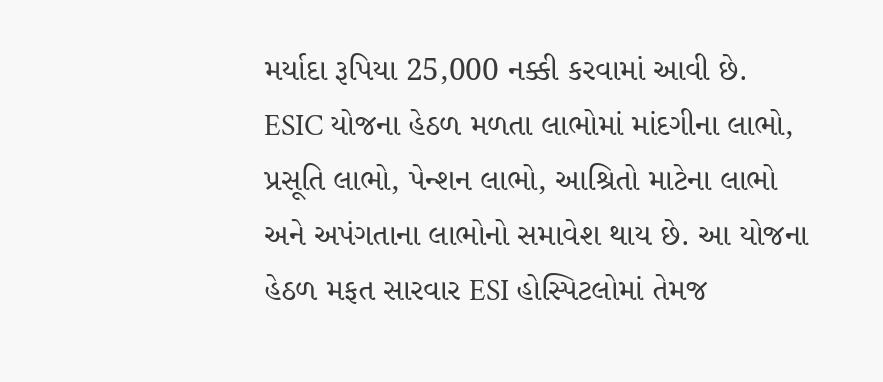મર્યાદા રૂપિયા 25,000 નક્કી કરવામાં આવી છે.
ESIC યોજના હેઠળ મળતા લાભોમાં માંદગીના લાભો, પ્રસૂતિ લાભો, પેન્શન લાભો, આશ્રિતો માટેના લાભો અને અપંગતાના લાભોનો સમાવેશ થાય છે. આ યોજના હેઠળ મફત સારવાર ESI હોસ્પિટલોમાં તેમજ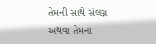તેમની સાથે સંલગ્ન અથવા તેમના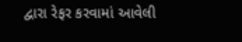દ્વારા રેફર કરવામાં આવેલી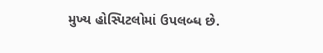મુખ્ય હોસ્પિટલોમાં ઉપલબ્ધ છે.